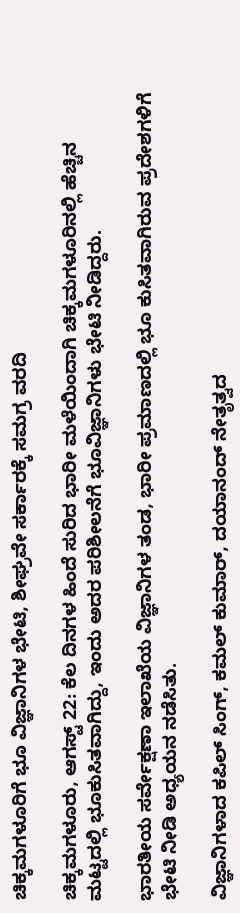ಚಿಕ್ಕಮಗಳೂರಿಗೆ ಭೂ ವಿಜ್ಞಾನಿಗಳ ಭೇಟಿ, ಶೀಘ್ರವೇ ಸರ್ಕಾರಕ್ಕೆ ಸಮಗ್ರ ವರದಿ

ಚಿಕ್ಕಮಗಳೂರು, ಆಗಸ್ಟ್ 22: ಕೆಲ ದಿನಗಳ ಹಿಂದೆ ಸುರಿದ ಭಾರೀ ಮಳೆಯಿಂದಾಗಿ ಚಿಕ್ಕಮಗಳೂರಿನಲ್ಲಿ ಹೆಚ್ಚಿನ ಮಟ್ಟದಲ್ಲಿ ಭೂಕುಸಿತವಾಗಿದ್ದು, ಇಂದು ಅದರ ಪರಿಶೀಲನೆಗೆ ಭೂವಿಜ್ಞಾನಿಗಳು ಭೇಟಿ ನೀಡಿದ್ದರು.

ಭಾರತೀಯ ಸರ್ವೇಕ್ಷಣಾ ಇಲಾಖೆಯ ವಿಜ್ಞಾನಿಗಳ ತಂಡ, ಭಾರೀ ಪ್ರಮಾಣದಲ್ಲಿ ಭೂ ಕುಸಿತವಾಗಿರುವ ಪ್ರದೇಶಗಳಿಗೆ ಭೇಟಿ ನೀಡಿ ಅಧ್ಯಯನ ನಡೆಸಿತು.

ವಿಜ್ಞಾನಿಗಳಾದ ಕಪಿಲ್ ಸಿಂಗ್, ಕಮಲ್ ಕುಮಾರ್, ದಯಾನಂದ್ ನೇತೃತ್ವದ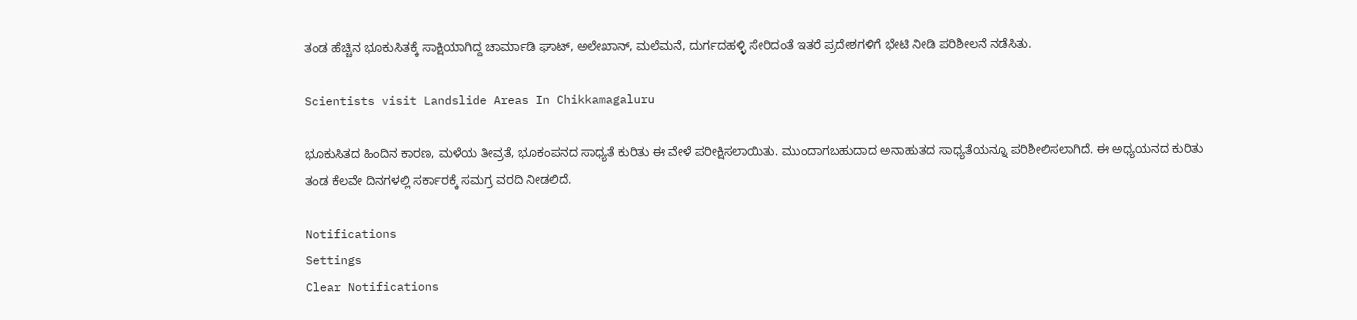ತಂಡ ಹೆಚ್ಚಿನ ಭೂಕುಸಿತಕ್ಕೆ ಸಾಕ್ಷಿಯಾಗಿದ್ದ ಚಾರ್ಮಾಡಿ ಘಾಟ್, ಅಲೇಖಾನ್, ಮಲೆಮನೆ, ದುರ್ಗದಹಳ್ಳಿ ಸೇರಿದಂತೆ ಇತರೆ ಪ್ರದೇಶಗಳಿಗೆ ಭೇಟಿ ನೀಡಿ ಪರಿಶೀಲನೆ ನಡೆಸಿತು.

Scientists visit Landslide Areas In Chikkamagaluru

ಭೂಕುಸಿತದ ಹಿಂದಿನ ಕಾರಣ, ಮಳೆಯ ತೀವ್ರತೆ, ಭೂಕಂಪನದ ಸಾಧ್ಯತೆ ಕುರಿತು ಈ ವೇಳೆ ಪರೀಕ್ಷಿಸಲಾಯಿತು. ಮುಂದಾಗಬಹುದಾದ ಅನಾಹುತದ ಸಾಧ್ಯತೆಯನ್ನೂ ಪರಿಶೀಲಿಸಲಾಗಿದೆ. ಈ ಅಧ್ಯಯನದ ಕುರಿತು ತಂಡ ಕೆಲವೇ ದಿನಗಳಲ್ಲಿ ಸರ್ಕಾರಕ್ಕೆ ಸಮಗ್ರ ವರದಿ‌ ನೀಡಲಿದೆ.

Notifications
Settings
Clear Notifications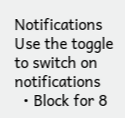Notifications
Use the toggle to switch on notifications
  • Block for 8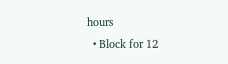hours
  • Block for 12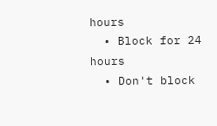hours
  • Block for 24 hours
  • Don't block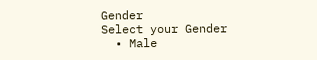Gender
Select your Gender
  • Male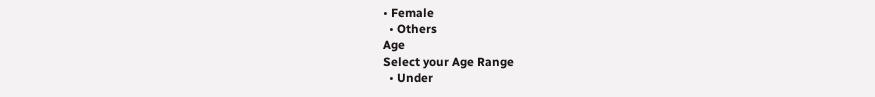• Female
  • Others
Age
Select your Age Range
  • Under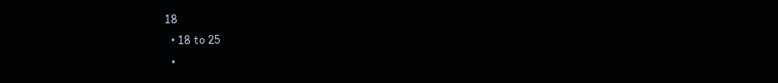18
  • 18 to 25
  •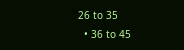26 to 35
  • 36 to 45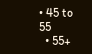• 45 to 55
  • 55+